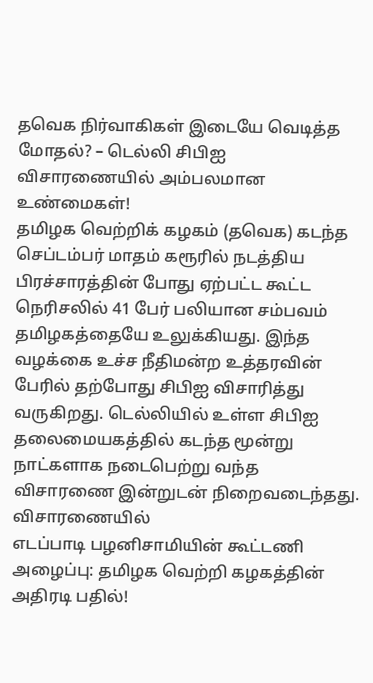தவெக நிர்வாகிகள் இடையே வெடித்த மோதல்? – டெல்லி சிபிஐ விசாரணையில் அம்பலமான உண்மைகள்!
தமிழக வெற்றிக் கழகம் (தவெக) கடந்த செப்டம்பர் மாதம் கரூரில் நடத்திய பிரச்சாரத்தின் போது ஏற்பட்ட கூட்ட நெரிசலில் 41 பேர் பலியான சம்பவம் தமிழகத்தையே உலுக்கியது. இந்த வழக்கை உச்ச நீதிமன்ற உத்தரவின் பேரில் தற்போது சிபிஐ விசாரித்து வருகிறது. டெல்லியில் உள்ள சிபிஐ தலைமையகத்தில் கடந்த மூன்று நாட்களாக நடைபெற்று வந்த விசாரணை இன்றுடன் நிறைவடைந்தது. விசாரணையில்
எடப்பாடி பழனிசாமியின் கூட்டணி அழைப்பு: தமிழக வெற்றி கழகத்தின் அதிரடி பதில்!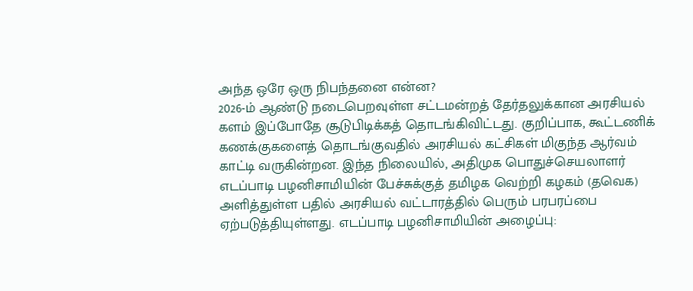அந்த ஒரே ஒரு நிபந்தனை என்ன?
2026-ம் ஆண்டு நடைபெறவுள்ள சட்டமன்றத் தேர்தலுக்கான அரசியல் களம் இப்போதே சூடுபிடிக்கத் தொடங்கிவிட்டது. குறிப்பாக, கூட்டணிக் கணக்குகளைத் தொடங்குவதில் அரசியல் கட்சிகள் மிகுந்த ஆர்வம் காட்டி வருகின்றன. இந்த நிலையில், அதிமுக பொதுச்செயலாளர் எடப்பாடி பழனிசாமியின் பேச்சுக்குத் தமிழக வெற்றி கழகம் (தவெக) அளித்துள்ள பதில் அரசியல் வட்டாரத்தில் பெரும் பரபரப்பை ஏற்படுத்தியுள்ளது. எடப்பாடி பழனிசாமியின் அழைப்பு: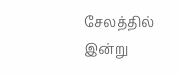சேலத்தில் இன்று